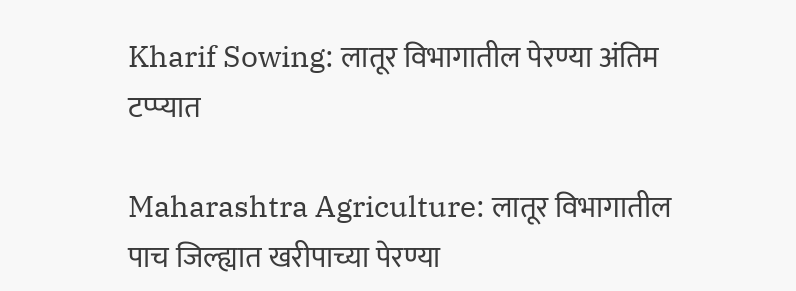Kharif Sowing: लातूर विभागातील पेरण्या अंतिम टप्प्यात

Maharashtra Agriculture: लातूर व‍िभागातील पाच जिल्ह्यात खरीपाच्या पेरण्या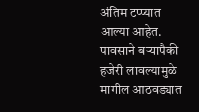अंतिम टप्प्यात आल्या आहेत. पावसाने बऱ्यापैकी हजेरी लावल्यामुळे मागील आठवड्यात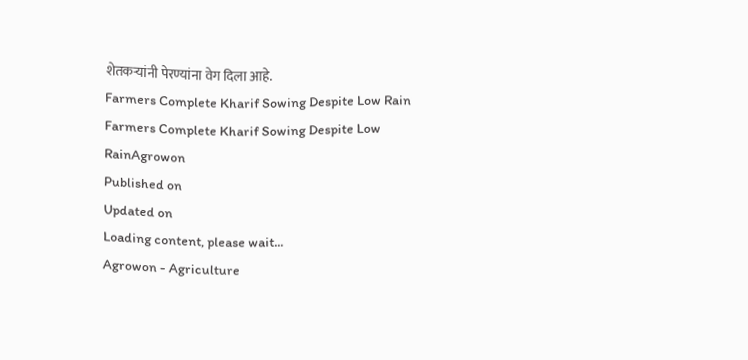शेतकऱ्यांनी पेरण्यांना वेग दिला आहे.
Farmers Complete Kharif Sowing Despite Low Rain
Farmers Complete Kharif Sowing Despite Low RainAgrowon
Published on
Updated on
Loading content, please wait...
Agrowon - Agriculture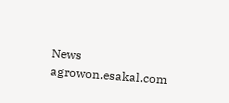News
agrowon.esakal.com